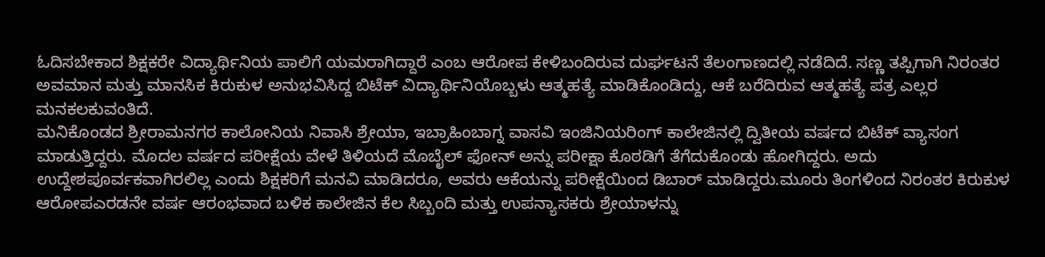ಓದಿಸಬೇಕಾದ ಶಿಕ್ಷಕರೇ ವಿದ್ಯಾರ್ಥಿನಿಯ ಪಾಲಿಗೆ ಯಮರಾಗಿದ್ದಾರೆ ಎಂಬ ಆರೋಪ ಕೇಳಿಬಂದಿರುವ ದುರ್ಘಟನೆ ತೆಲಂಗಾಣದಲ್ಲಿ ನಡೆದಿದೆ. ಸಣ್ಣ ತಪ್ಪಿಗಾಗಿ ನಿರಂತರ ಅವಮಾನ ಮತ್ತು ಮಾನಸಿಕ ಕಿರುಕುಳ ಅನುಭವಿಸಿದ್ದ ಬಿಟೆಕ್ ವಿದ್ಯಾರ್ಥಿನಿಯೊಬ್ಬಳು ಆತ್ಮಹತ್ಯೆ ಮಾಡಿಕೊಂಡಿದ್ದು, ಆಕೆ ಬರೆದಿರುವ ಆತ್ಮಹತ್ಯೆ ಪತ್ರ ಎಲ್ಲರ ಮನಕಲಕುವಂತಿದೆ.
ಮನಿಕೊಂಡದ ಶ್ರೀರಾಮನಗರ ಕಾಲೋನಿಯ ನಿವಾಸಿ ಶ್ರೇಯಾ, ಇಬ್ರಾಹಿಂಬಾಗ್ನ ವಾಸವಿ ಇಂಜಿನಿಯರಿಂಗ್ ಕಾಲೇಜಿನಲ್ಲಿ ದ್ವಿತೀಯ ವರ್ಷದ ಬಿಟೆಕ್ ವ್ಯಾಸಂಗ ಮಾಡುತ್ತಿದ್ದರು. ಮೊದಲ ವರ್ಷದ ಪರೀಕ್ಷೆಯ ವೇಳೆ ತಿಳಿಯದೆ ಮೊಬೈಲ್ ಫೋನ್ ಅನ್ನು ಪರೀಕ್ಷಾ ಕೊಠಡಿಗೆ ತೆಗೆದುಕೊಂಡು ಹೋಗಿದ್ದರು. ಅದು ಉದ್ದೇಶಪೂರ್ವಕವಾಗಿರಲಿಲ್ಲ ಎಂದು ಶಿಕ್ಷಕರಿಗೆ ಮನವಿ ಮಾಡಿದರೂ, ಅವರು ಆಕೆಯನ್ನು ಪರೀಕ್ಷೆಯಿಂದ ಡಿಬಾರ್ ಮಾಡಿದ್ದರು.ಮೂರು ತಿಂಗಳಿಂದ ನಿರಂತರ ಕಿರುಕುಳ ಆರೋಪಎರಡನೇ ವರ್ಷ ಆರಂಭವಾದ ಬಳಿಕ ಕಾಲೇಜಿನ ಕೆಲ ಸಿಬ್ಬಂದಿ ಮತ್ತು ಉಪನ್ಯಾಸಕರು ಶ್ರೇಯಾಳನ್ನು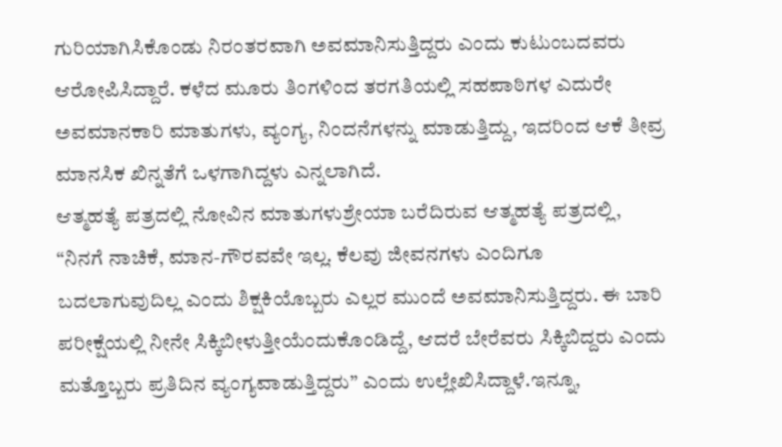ಗುರಿಯಾಗಿಸಿಕೊಂಡು ನಿರಂತರವಾಗಿ ಅವಮಾನಿಸುತ್ತಿದ್ದರು ಎಂದು ಕುಟುಂಬದವರು ಆರೋಪಿಸಿದ್ದಾರೆ. ಕಳೆದ ಮೂರು ತಿಂಗಳಿಂದ ತರಗತಿಯಲ್ಲಿ ಸಹಪಾಠಿಗಳ ಎದುರೇ ಅವಮಾನಕಾರಿ ಮಾತುಗಳು, ವ್ಯಂಗ್ಯ, ನಿಂದನೆಗಳನ್ನು ಮಾಡುತ್ತಿದ್ದು, ಇದರಿಂದ ಆಕೆ ತೀವ್ರ ಮಾನಸಿಕ ಖಿನ್ನತೆಗೆ ಒಳಗಾಗಿದ್ದಳು ಎನ್ನಲಾಗಿದೆ.
ಆತ್ಮಹತ್ಯೆ ಪತ್ರದಲ್ಲಿ ನೋವಿನ ಮಾತುಗಳುಶ್ರೇಯಾ ಬರೆದಿರುವ ಆತ್ಮಹತ್ಯೆ ಪತ್ರದಲ್ಲಿ, “ನಿನಗೆ ನಾಚಿಕೆ, ಮಾನ-ಗೌರವವೇ ಇಲ್ಲ. ಕೆಲವು ಜೀವನಗಳು ಎಂದಿಗೂ ಬದಲಾಗುವುದಿಲ್ಲ ಎಂದು ಶಿಕ್ಷಕಿಯೊಬ್ಬರು ಎಲ್ಲರ ಮುಂದೆ ಅವಮಾನಿಸುತ್ತಿದ್ದರು. ಈ ಬಾರಿ ಪರೀಕ್ಷೆಯಲ್ಲಿ ನೀನೇ ಸಿಕ್ಕಿಬೀಳುತ್ತೀಯೆಂದುಕೊಂಡಿದ್ದೆ, ಆದರೆ ಬೇರೆವರು ಸಿಕ್ಕಿಬಿದ್ದರು ಎಂದು ಮತ್ತೊಬ್ಬರು ಪ್ರತಿದಿನ ವ್ಯಂಗ್ಯವಾಡುತ್ತಿದ್ದರು” ಎಂದು ಉಲ್ಲೇಖಿಸಿದ್ದಾಳೆ.ಇನ್ನೂ,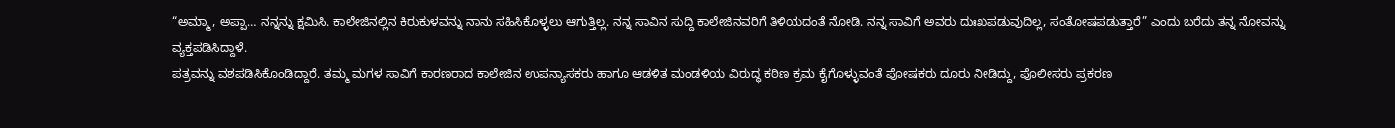“ಅಮ್ಮಾ, ಅಪ್ಪಾ… ನನ್ನನ್ನು ಕ್ಷಮಿಸಿ. ಕಾಲೇಜಿನಲ್ಲಿನ ಕಿರುಕುಳವನ್ನು ನಾನು ಸಹಿಸಿಕೊಳ್ಳಲು ಆಗುತ್ತಿಲ್ಲ. ನನ್ನ ಸಾವಿನ ಸುದ್ದಿ ಕಾಲೇಜಿನವರಿಗೆ ತಿಳಿಯದಂತೆ ನೋಡಿ. ನನ್ನ ಸಾವಿಗೆ ಅವರು ದುಃಖಪಡುವುದಿಲ್ಲ, ಸಂತೋಷಪಡುತ್ತಾರೆ” ಎಂದು ಬರೆದು ತನ್ನ ನೋವನ್ನು ವ್ಯಕ್ತಪಡಿಸಿದ್ದಾಳೆ.
ಪತ್ರವನ್ನು ವಶಪಡಿಸಿಕೊಂಡಿದ್ದಾರೆ. ತಮ್ಮ ಮಗಳ ಸಾವಿಗೆ ಕಾರಣರಾದ ಕಾಲೇಜಿನ ಉಪನ್ಯಾಸಕರು ಹಾಗೂ ಆಡಳಿತ ಮಂಡಳಿಯ ವಿರುದ್ಧ ಕಠಿಣ ಕ್ರಮ ಕೈಗೊಳ್ಳುವಂತೆ ಪೋಷಕರು ದೂರು ನೀಡಿದ್ದು, ಪೊಲೀಸರು ಪ್ರಕರಣ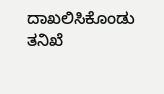ದಾಖಲಿಸಿಕೊಂಡು ತನಿಖೆ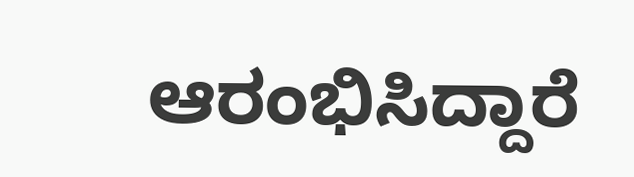ಆರಂಭಿಸಿದ್ದಾರೆ